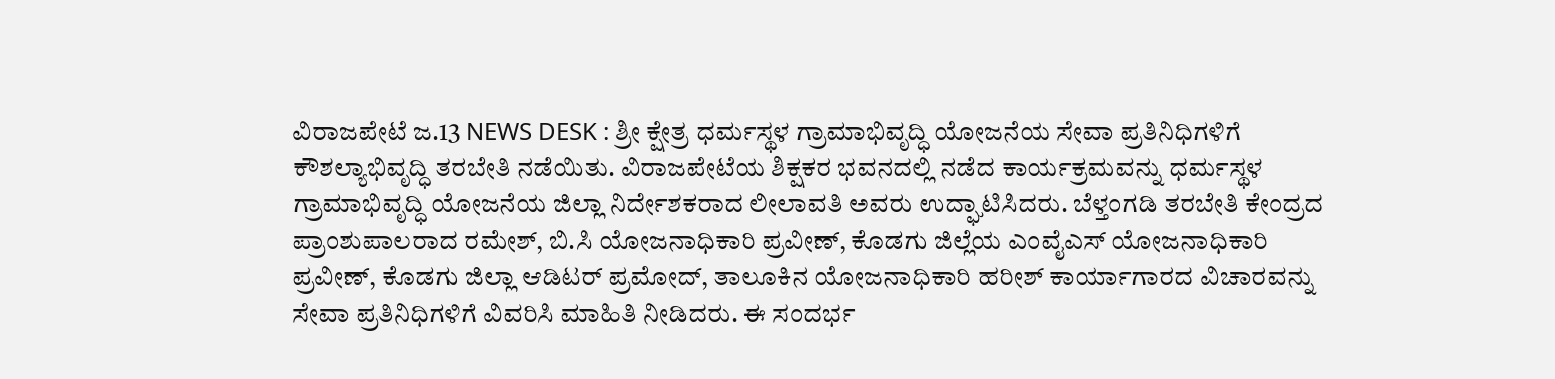ವಿರಾಜಪೇಟೆ ಜ.13 NEWS DESK : ಶ್ರೀ ಕ್ಷೇತ್ರ ಧರ್ಮಸ್ಥಳ ಗ್ರಾಮಾಭಿವೃದ್ಧಿ ಯೋಜನೆಯ ಸೇವಾ ಪ್ರತಿನಿಧಿಗಳಿಗೆ ಕೌಶಲ್ಯಾಭಿವೃದ್ಧಿ ತರಬೇತಿ ನಡೆಯಿತು. ವಿರಾಜಪೇಟೆಯ ಶಿಕ್ಷಕರ ಭವನದಲ್ಲಿ ನಡೆದ ಕಾರ್ಯಕ್ರಮವನ್ನು ಧರ್ಮಸ್ಥಳ ಗ್ರಾಮಾಭಿವೃದ್ಧಿ ಯೋಜನೆಯ ಜಿಲ್ಲಾ ನಿರ್ದೇಶಕರಾದ ಲೀಲಾವತಿ ಅವರು ಉದ್ಘಾಟಿಸಿದರು. ಬೆಳ್ತಂಗಡಿ ತರಬೇತಿ ಕೇಂದ್ರದ ಪ್ರಾಂಶುಪಾಲರಾದ ರಮೇಶ್, ಬಿ.ಸಿ ಯೋಜನಾಧಿಕಾರಿ ಪ್ರವೀಣ್, ಕೊಡಗು ಜಿಲ್ಲೆಯ ಎಂವೈಎಸ್ ಯೋಜನಾಧಿಕಾರಿ ಪ್ರವೀಣ್, ಕೊಡಗು ಜಿಲ್ಲಾ ಆಡಿಟರ್ ಪ್ರಮೋದ್, ತಾಲೂಕಿನ ಯೋಜನಾಧಿಕಾರಿ ಹರೀಶ್ ಕಾರ್ಯಾಗಾರದ ವಿಚಾರವನ್ನು ಸೇವಾ ಪ್ರತಿನಿಧಿಗಳಿಗೆ ವಿವರಿಸಿ ಮಾಹಿತಿ ನೀಡಿದರು. ಈ ಸಂದರ್ಭ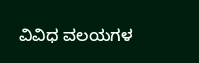ವಿವಿಧ ವಲಯಗಳ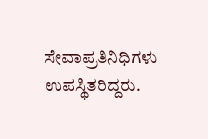ಸೇವಾಪ್ರತಿನಿಧಿಗಳು ಉಪಸ್ಥಿತರಿದ್ದರು.